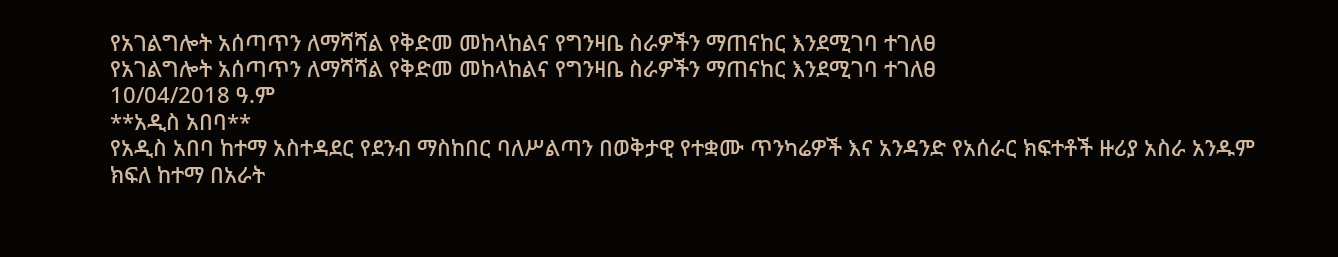የአገልግሎት አሰጣጥን ለማሻሻል የቅድመ መከላከልና የግንዛቤ ስራዎችን ማጠናከር እንደሚገባ ተገለፀ
የአገልግሎት አሰጣጥን ለማሻሻል የቅድመ መከላከልና የግንዛቤ ስራዎችን ማጠናከር እንደሚገባ ተገለፀ
10/04/2018 ዓ.ም
**አዲስ አበባ**
የአዲስ አበባ ከተማ አስተዳደር የደንብ ማስከበር ባለሥልጣን በወቅታዊ የተቋሙ ጥንካሬዎች እና አንዳንድ የአሰራር ክፍተቶች ዙሪያ አስራ አንዱም ክፍለ ከተማ በአራት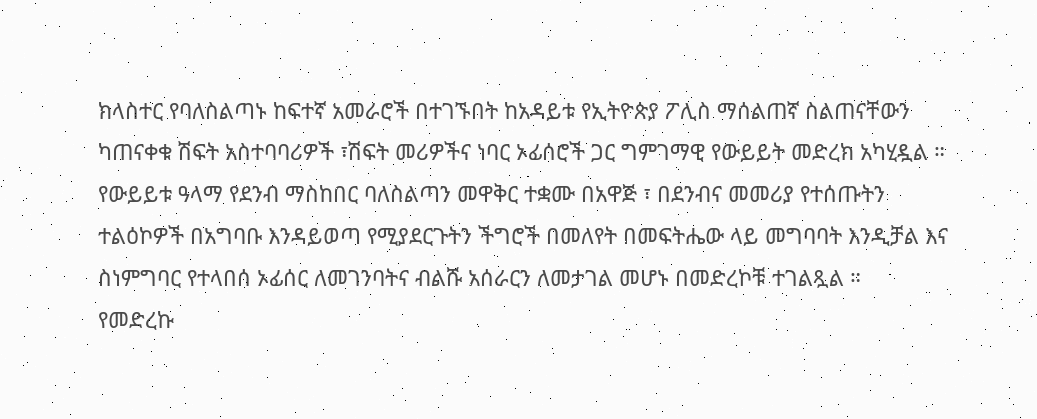ክላስተር የባለስልጣኑ ከፍተኛ አመራሮች በተገኙበት ከአዳይቱ የኢትዮጵያ ፖሊስ ማሰልጠኛ ስልጠናቸውን ካጠናቀቁ ሽፍት አስተባባሪዎች ፣ሽፍት መሪዎችና ነባር ኦፊሰሮች ጋር ግምገማዊ የውይይት መድረክ አካሂዷል ።
የውይይቱ ዓላማ የደንብ ማስከበር ባለስልጣን መዋቅር ተቋሙ በአዋጅ ፣ በደንብና መመሪያ የተሰጡትን ተልዕኮዎች በአግባቡ እንዳይወጣ የሚያደርጉትን ችግሮች በመለየት በመፍትሔው ላይ መግባባት እንዲቻል እና ስነምግባር የተላበሰ ኦፊሰር ለመገንባትና ብልሹ አሰራርን ለመታገል መሆኑ በመድረኮቹ ተገልጿል ።
የመድረኩ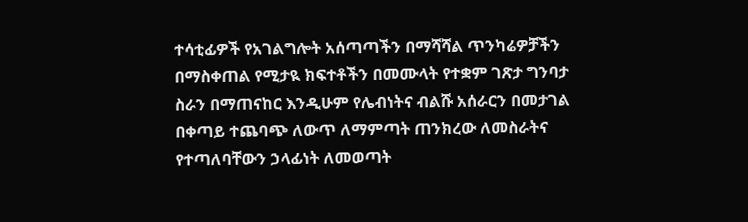ተሳቲፊዎች የአገልግሎት አሰጣጣችን በማሻሻል ጥንካሬዎቻችን በማስቀጠል የሚታዪ ክፍተቶችን በመሙላት የተቋም ገጽታ ግንባታ ስራን በማጠናከር እንዲሁም የሌብነትና ብልሹ አሰራርን በመታገል በቀጣይ ተጨባጭ ለውጥ ለማምጣት ጠንክረው ለመስራትና የተጣለባቸውን ኃላፊነት ለመወጣት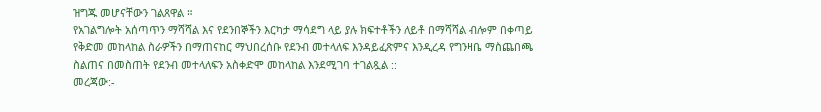ዝግጁ መሆናቸውን ገልጸዋል ።
የአገልግሎት አሰጣጥን ማሻሻል እና የደንበኞችን እርካታ ማሳደግ ላይ ያሉ ክፍተቶችን ለይቶ በማሻሻል ብሎም በቀጣይ የቅድመ መከላከል ስራዎችን በማጠናከር ማህበረሰቡ የደንብ መተላለፍ እንዳይፈጽምና እንዲረዳ የግንዛቤ ማስጨበጫ ስልጠና በመስጠት የደንብ መተላለፍን አስቀድሞ መከላከል እንደሚገባ ተገልጿል ::
መረጃው:-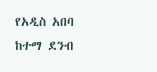የአዲስ አበባ ከተማ ደንብ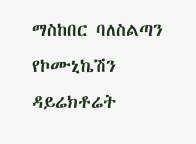ማስከበር ባለስልጣን የኮሙኒኬሽን ዳይሬክቶሬት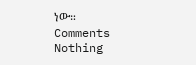ነው።
Comments
Nothing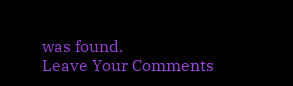was found.
Leave Your Comments